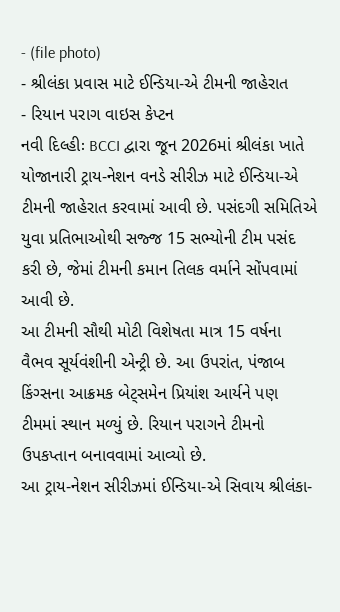- (file photo)
- શ્રીલંકા પ્રવાસ માટે ઈન્ડિયા-એ ટીમની જાહેરાત
- રિયાન પરાગ વાઇસ કેપ્ટન
નવી દિલ્હીઃ BCCI દ્વારા જૂન 2026માં શ્રીલંકા ખાતે યોજાનારી ટ્રાય-નેશન વનડે સીરીઝ માટે ઈન્ડિયા-એ ટીમની જાહેરાત કરવામાં આવી છે. પસંદગી સમિતિએ યુવા પ્રતિભાઓથી સજ્જ 15 સભ્યોની ટીમ પસંદ કરી છે, જેમાં ટીમની કમાન તિલક વર્માને સોંપવામાં આવી છે.
આ ટીમની સૌથી મોટી વિશેષતા માત્ર 15 વર્ષના વૈભવ સૂર્યવંશીની એન્ટ્રી છે. આ ઉપરાંત, પંજાબ કિંગ્સના આક્રમક બેટ્સમેન પ્રિયાંશ આર્યને પણ ટીમમાં સ્થાન મળ્યું છે. રિયાન પરાગને ટીમનો ઉપકપ્તાન બનાવવામાં આવ્યો છે.
આ ટ્રાય-નેશન સીરીઝમાં ઈન્ડિયા-એ સિવાય શ્રીલંકા-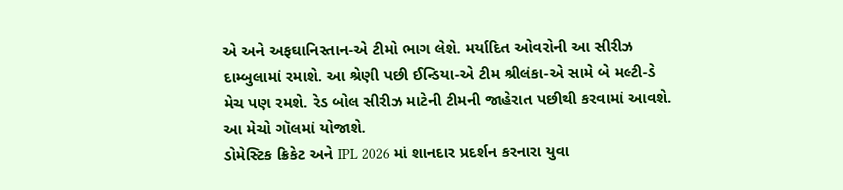એ અને અફઘાનિસ્તાન-એ ટીમો ભાગ લેશે. મર્યાદિત ઓવરોની આ સીરીઝ દામ્બુલામાં રમાશે. આ શ્રેણી પછી ઈન્ડિયા-એ ટીમ શ્રીલંકા-એ સામે બે મલ્ટી-ડે મેચ પણ રમશે. રેડ બોલ સીરીઝ માટેની ટીમની જાહેરાત પછીથી કરવામાં આવશે. આ મેચો ગૉલમાં યોજાશે.
ડોમેસ્ટિક ક્રિકેટ અને IPL 2026 માં શાનદાર પ્રદર્શન કરનારા યુવા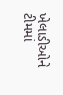ખેલાડીઓને ટીમમાં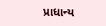પ્રાધાન્ય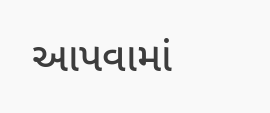આપવામાં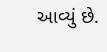આવ્યું છે.